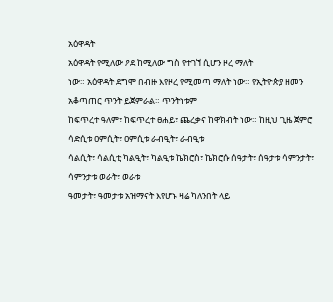አዕዋዳት
አዕዋዳት የሚለው ዖደ ከሚለው ግስ የተገኘ ሲሆን ዞረ ማለት
ነው። አዕዋዳት ደግሞ በብዙ እየዞረ የሚመጣ ማለት ነው። የኢትዮጵያ ዘመን አቆጣጠር ጥንት ይጀምራል። ጥንትነቱም
ከፍጥረተ ዓለም፣ ከፍጥረተ ፀሐይ፣ ጨረቃና ከዋክብት ነው። ከዚህ ጊዜ ጀምሮ ሳድሲቱ ዐምሲት፣ ዐምሲቱ ራብዒት፣ ራብዒቱ
ሳልሲት፣ ሳልሲቲ ካልዒት፣ ካልዒቱ ኬክሮስ፣ ኬክሮሱ ሰዓታት፣ ሰዓታቱ ሳምንታት፣ ሳምንታቱ ወራት፣ ወራቱ
ዓመታት፣ ዓመታቱ አዝማናት እየሆኑ ዛሬ ካለንበት ላይ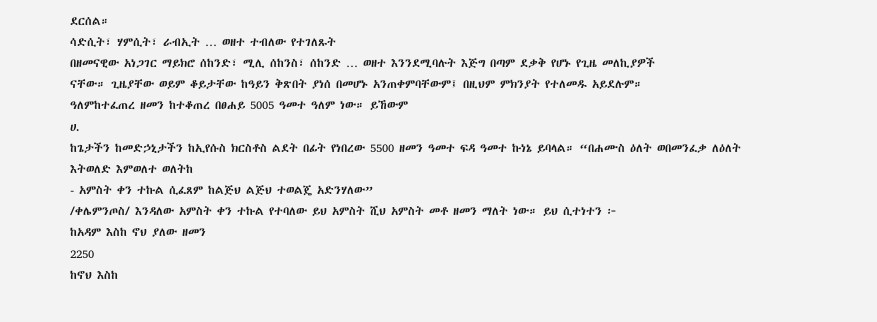ደርሰል።
ሳድሲት፣ ሃምሲት፣ ራብኢት … ወዘተ ተብለው የተገለጹት
በዘመናዊው አነጋገር ማይክሮ ሰከንድ፣ ሚሊ ሰከንስ፣ ሰከንድ … ወዘተ እንንደሚባሉት እጅግ በጣም ደቃቅ የሆኑ የጊዜ መለኪያዎች
ናቸው። ጊዜያቸው ወይም ቆይታቸው ከዓይን ቅጽበት ያነሰ በመሆኑ አንጠቀምባቸውም፤ በዚህም ምክንያት የተለመዱ አይደሉም።
ዓለምከተፈጠረ ዘመን ከተቆጠረ በፀሐይ 5005 ዓመተ ዓለም ነው። ይኸውም
ሀ.
ከጌታችን ከመድኃኒታችን ከኢየሱስ ክርስቶስ ልደት በፊት የነበረው 5500 ዘመን ዓመተ ፍዳ ዓመተ ኩነኔ ይባላል። “በሐሙስ ዕለት ወበመንፈቃ ለዕለት እትወለድ እምወለተ ወለትከ
- አምስት ቀን ተኩል ሲፈጸም ከልጅህ ልጅህ ተወልጄ አድንሃለው”
/ቀሌምንጦስ/ እንዳለው አምስት ቀን ተኩል የተባለው ይህ አምስት ሺህ አምስት መቶ ዘመን ማለት ነው። ይህ ሲተነተን ፦
ከአዳም እስከ ኖህ ያለው ዘመን
2250
ከኖህ እስከ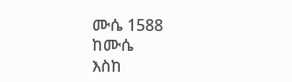ሙሴ 1588
ከሙሴ
እስከ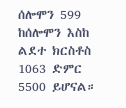ሰሎሞን 599
ከሰሎሞን እስከ ልደተ ክርስቶስ 1063 ድምር 5500 ይሆናል።